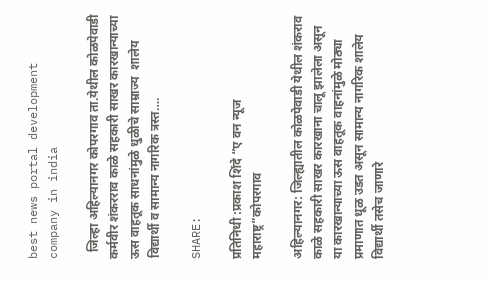best news portal development company in india

  जिल्हा अहिल्यानगर कोपरगाव ता.येथील कोळपेवाडी कर्मवीर शंकरराव काळे सहकारी साखर कारखान्याच्या ऊस वाहतूक साधनांमुळे धुळीचे साम्राज्य  शालेय विद्यार्थी व सामान्य नागरिक त्रस्त….

SHARE:

प्रतिनिधी :प्रकाश शिंदे “ए वन न्यूज महाराष्ट्र”कोपरगाव

अहिल्यानगर: जिल्ह्यातील कोळपेवाडी येथील शंकराव काळे सहकारी साखर कारखाना चालू झालेला असून या कारखान्याच्या ऊस वाहतूक वाहनांमुळे मोठ्या प्रमाणात धूळ उडत असून सामान्य नागरिक शालेय विद्यार्थी तसेच जाणारे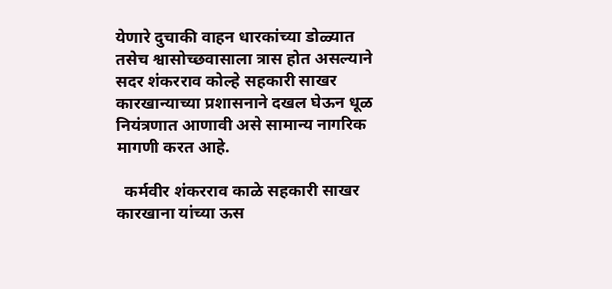येणारे दुचाकी वाहन धारकांच्या डोळ्यात तसेच श्वासोच्छवासाला त्रास होत असल्याने सदर शंकरराव कोल्हे सहकारी साखर कारखान्याच्या प्रशासनाने दखल घेऊन धूळ नियंत्रणात आणावी असे सामान्य नागरिक मागणी करत आहे.

  कर्मवीर शंकरराव काळे सहकारी साखर कारखाना यांच्या ऊस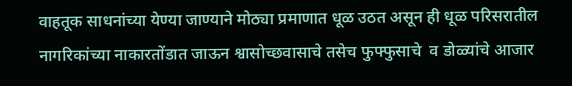वाहतूक साधनांच्या येण्या जाण्याने मोठ्या प्रमाणात धूळ उठत असून ही धूळ परिसरातील नागरिकांच्या नाकारतोंडात जाऊन श्वासोच्छवासाचे तसेच फुफ्फुसाचे  व डोळ्यांचे आजार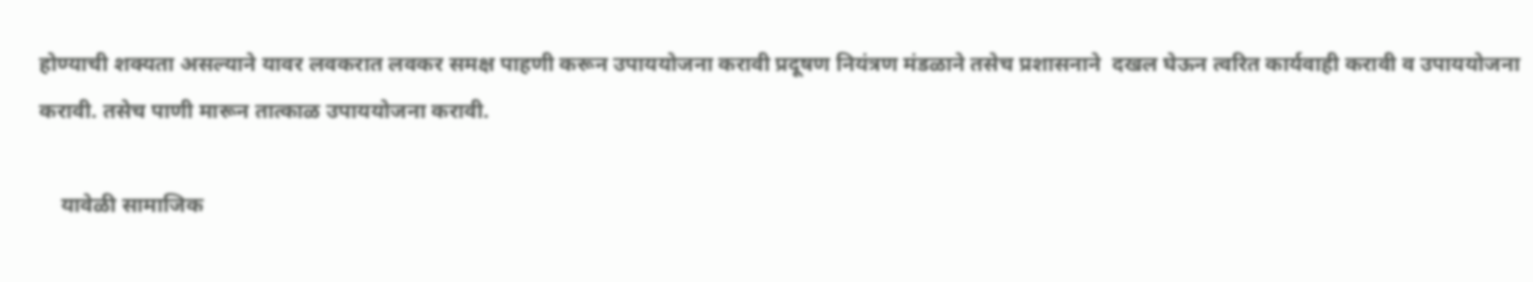होण्याची शक्यता असल्याने यावर लवकरात लवकर समक्ष पाहणी करून उपाययोजना करावी प्रदूषण नियंत्रण मंडळाने तसेच प्रशासनाने  दखल घेऊन त्वरित कार्यवाही करावी व उपाययोजना करावी. तसेच पाणी मारून तात्काळ उपाययोजना करावी.

    यावेळी सामाजिक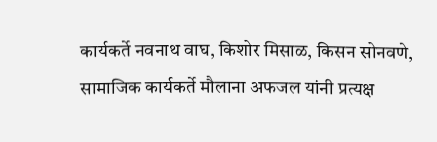कार्यकर्ते नवनाथ वाघ, किशोर मिसाळ, किसन सोनवणे, सामाजिक कार्यकर्ते मौलाना अफजल यांनी प्रत्यक्ष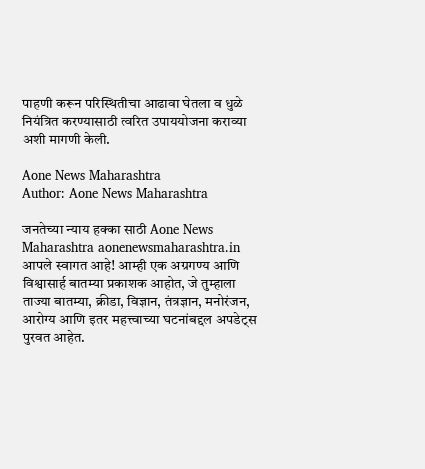पाहणी करून परिस्थितीचा आढावा घेतला व धुळे नियंत्रित करण्यासाठी त्वरित उपाययोजना कराव्या अशी मागणी केली.

Aone News Maharashtra
Author: Aone News Maharashtra

जनतेच्या न्याय हक्का साठी Aone News Maharashtra aonenewsmaharashtra.in आपले स्वागत आहे! आम्ही एक अग्रगण्य आणि विश्वासार्ह बातम्या प्रकाशक आहोत, जे तुम्हाला ताज्या बातम्या, क्रीडा, विज्ञान, तंत्रज्ञान, मनोरंजन, आरोग्य आणि इतर महत्त्वाच्या घटनांबद्दल अपडेट्स पुरवत आहेत.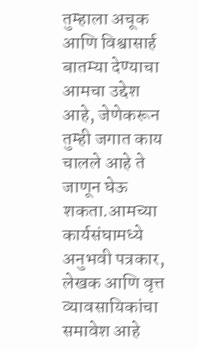तुम्हाला अचूक आणि विश्वासार्ह बातम्या देण्याचा आमचा उद्देश आहे, जेणेकरून तुम्ही जगात काय चालले आहे ते जाणून घेऊ शकता.आमच्या कार्यसंघामध्ये अनुभवी पत्रकार, लेखक आणि वृत्त व्यावसायिकांचा समावेश आहे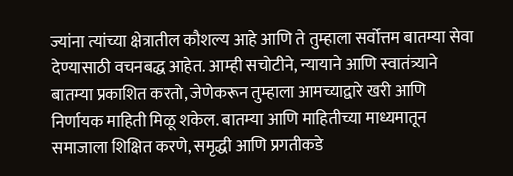ज्यांना त्यांच्या क्षेत्रातील कौशल्य आहे आणि ते तुम्हाला सर्वोत्तम बातम्या सेवा देण्यासाठी वचनबद्ध आहेत. आम्ही सचोटीने, न्यायाने आणि स्वातंत्र्याने बातम्या प्रकाशित करतो, जेणेकरून तुम्हाला आमच्याद्वारे खरी आणि निर्णायक माहिती मिळू शकेल. बातम्या आणि माहितीच्या माध्यमातून समाजाला शिक्षित करणे, समृद्धी आणि प्रगतीकडे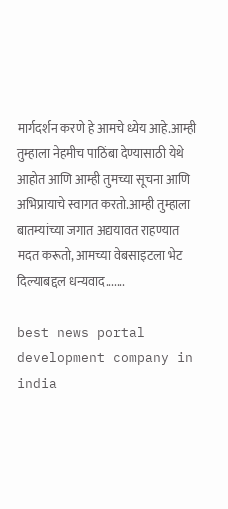मार्गदर्शन करणे हे आमचे ध्येय आहे.आम्ही तुम्हाला नेहमीच पाठिंबा देण्यासाठी येथे आहोत आणि आम्ही तुमच्या सूचना आणि अभिप्रायाचे स्वागत करतो.आम्ही तुम्हाला बातम्यांच्या जगात अद्ययावत राहण्यात मदत करूतो, आमच्या वेबसाइटला भेट दिल्याबद्दल धन्यवाद.......

best news portal development company in india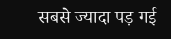सबसे ज्यादा पड़ गई